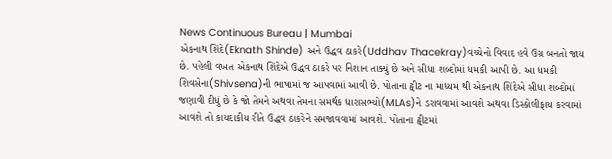News Continuous Bureau | Mumbai
એકનાથ શિંદે(Eknath Shinde) અને ઉદ્ધવ ઠાકરે(Uddhav Thacekray)વચ્ચેનો વિવાદ હવે ઉગ્ર બનતો જાય છે. પહેલી વખત એકનાથ શિંદેએ ઉદ્ધવ ઠાકરે પર નિશાન તાક્યું છે અને સીધા શબ્દોમાં ધમકી આપી છે. આ ધમકી શિવસેના(Shivsena)ની ભાષામાં જ આપવામાં આવી છે. પોતાના ટ્વીટ ના માધ્યમ થી એકનાથ શિંદેએ સીધા શબ્દોમાં જણાવી દીધું છે કે જો તેમને અથવા તેમના સમર્થક ધારાસભ્યો(MLAs)ને ડરાવવામાં આવશે અથવા ડિસ્કોલીફાય કરવામાં આવશે તો કાયદાકીય રીતે ઉદ્ધવ ઠાકરેને સમજાવવામાં આવશે. પોતાના ટ્વીટમાં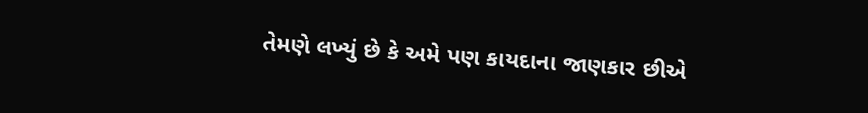તેમણે લખ્યું છે કે અમે પણ કાયદાના જાણકાર છીએ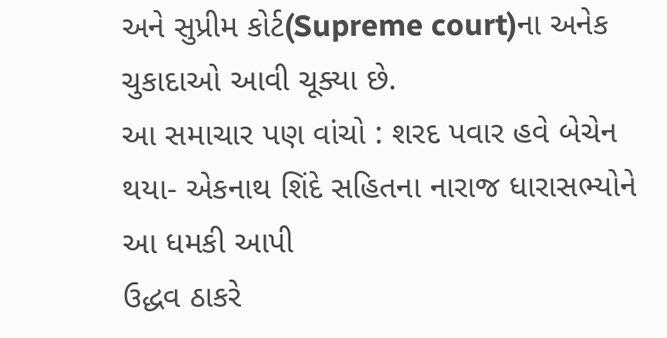અને સુપ્રીમ કોર્ટ(Supreme court)ના અનેક ચુકાદાઓ આવી ચૂક્યા છે.
આ સમાચાર પણ વાંચો : શરદ પવાર હવે બેચેન થયા- એકનાથ શિંદે સહિતના નારાજ ધારાસભ્યોને આ ધમકી આપી
ઉદ્ધવ ઠાકરે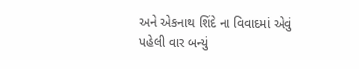અને એકનાથ શિંદે ના વિવાદમાં એવું પહેલી વાર બન્યું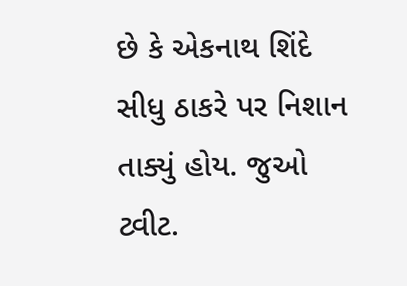છે કે એકનાથ શિંદે સીધુ ઠાકરે પર નિશાન તાક્યું હોય. જુઓ ટ્વીટ.